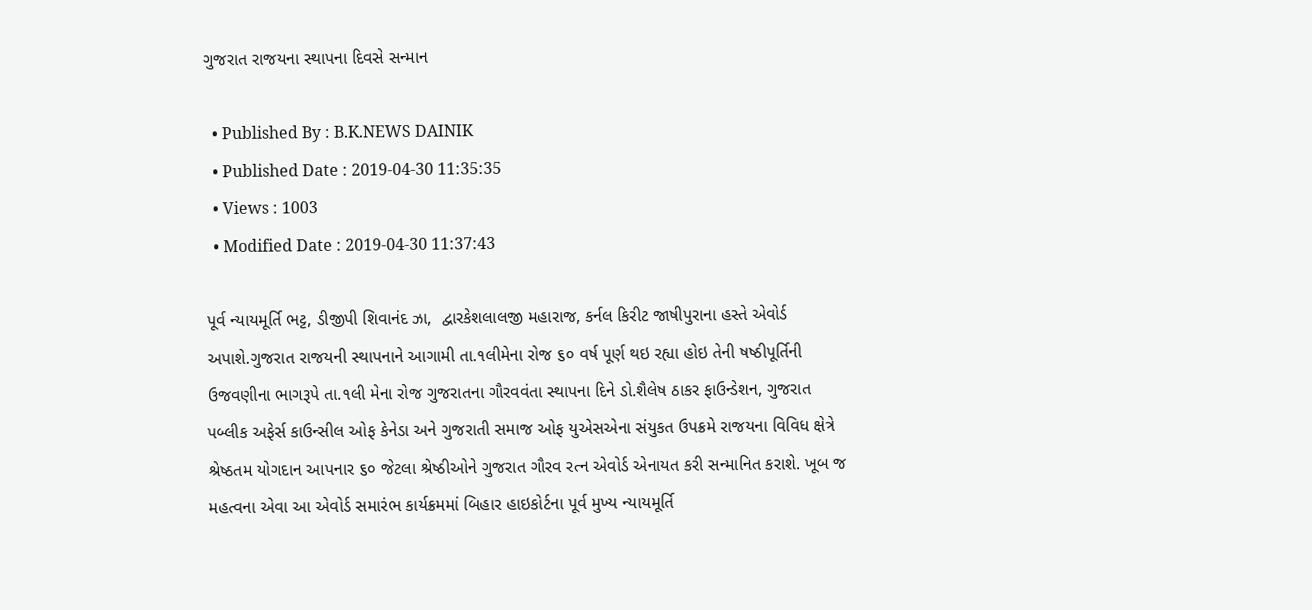ગુજરાત રાજયના સ્થાપના દિવસે સન્માન

  • Published By : B.K.NEWS DAINIK
  • Published Date : 2019-04-30 11:35:35
  • Views : 1003
  • Modified Date : 2019-04-30 11:37:43

પૂર્વ ન્યાયમૂર્તિ ભટ્ટ, ડીજીપી શિવાનંદ ઝા,  દ્વારકેશલાલજી મહારાજ, કર્નલ કિરીટ જાષીપુરાના હસ્તે એવોર્ડ અપાશે.ગુજરાત રાજયની સ્થાપનાને આગામી તા.૧લીમેના રોજ ૬૦ વર્ષ પૂર્ણ થઇ રહ્યા હોઇ તેની ષષ્ઠીપૂર્તિની ઉજવણીના ભાગરૂપે તા.૧લી મેના રોજ ગુજરાતના ગૌરવવંતા સ્થાપના દિને ડો.શૈલેષ ઠાકર ફાઉન્ડેશન, ગુજરાત પબ્લીક અફેર્સ કાઉન્સીલ ઓફ કેનેડા અને ગુજરાતી સમાજ ઓફ યુએસએના સંયુકત ઉપક્રમે રાજયના વિવિધ ક્ષેત્રે શ્રેષ્ઠતમ યોગદાન આપનાર ૬૦ જેટલા શ્રેષ્ઠીઓને ગુજરાત ગૌરવ રત્ન એવોર્ડ એનાયત કરી સન્માનિત કરાશે. ખૂબ જ મહત્વના એવા આ એવોર્ડ સમારંભ કાર્યક્રમમાં બિહાર હાઇકોર્ટના પૂર્વ મુખ્ય ન્યાયમૂર્તિ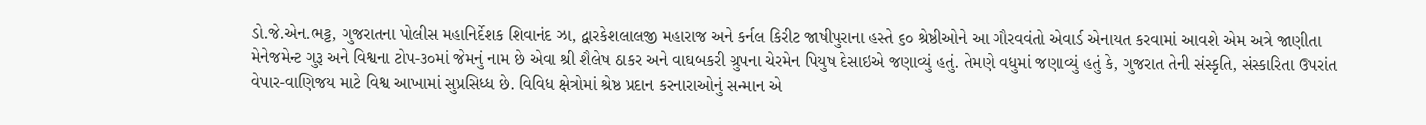ડો.જે.એન.ભટ્ટ, ગુજરાતના પોલીસ મહાનિર્દેશક શિવાનંદ ઝા, દ્વારકેશલાલજી મહારાજ અને કર્નલ કિરીટ જાષીપુરાના હસ્તે ૬૦ શ્રેષ્ઠીઓને આ ગૌરવવંતો એવાર્ડ એનાયત કરવામાં આવશે એમ અત્રે જાણીતા મેનેજમેન્ટ ગુરૂ અને વિશ્વના ટોપ-૩૦માં જેમનું નામ છે એવા શ્રી શૈલેષ ઠાકર અને વાઘબકરી ગ્રુપના ચેરમેન પિયુષ દેસાઇએ જણાવ્યું હતું. તેમણે વધુમાં જણાવ્યું હતું કે, ગુજરાત તેની સંસ્કૃતિ, સંસ્કારિતા ઉપરાંત વેપાર-વાણિજય માટે વિશ્વ આખામાં સુપ્રસિધ્ધ છે. વિવિધ ક્ષેત્રોમાં શ્રેષ્ઠ પ્રદાન કરનારાઓનું સન્માન એ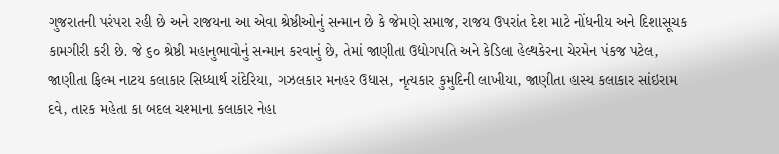ગુજરાતની પરંપરા રહી છે અને રાજયના આ એવા શ્રેષ્ઠીઓનું સન્માન છે કે જેમણે સમાજ, રાજય ઉપરાંત દેશ માટે નોંધનીય અને દિશાસૂચક કામગીરી કરી છે. જે ૬૦ શ્રેષ્ઠી મહાનુભાવોનું સન્માન કરવાનું છે, તેમાં જાણીતા ઉદ્યોગપતિ અને કેડિલા હેલ્થકેરના ચેરમેન પંકજ પટેલ, જાણીતા ફિલ્મ નાટય કલાકાર સિધ્ધાર્થ રાંદેરિયા, ગઝલકાર મનહર ઉધાસ, નૃત્યકાર કુમુદિની લાખીયા, જાણીતા હાસ્ય કલાકાર સાંઇરામ દવે, તારક મહેતા કા બદલ ચશ્માના કલાકાર નેહા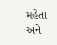મહેતા અને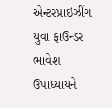એન્ટરપ્રાઇઝીંગ યુવા ફાઉન્ડર ભાવેશ ઉપાધ્યાયને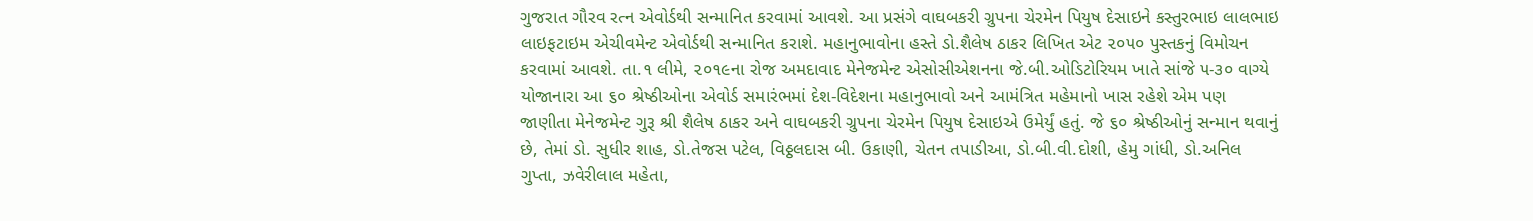ગુજરાત ગૌરવ રત્ન એવોર્ડથી સન્માનિત કરવામાં આવશે. આ પ્રસંગે વાઘબકરી ગ્રુપના ચેરમેન પિયુષ દેસાઇને કસ્તુરભાઇ લાલભાઇ લાઇફટાઇમ એચીવમેન્ટ એવોર્ડથી સન્માનિત કરાશે. મહાનુભાવોના હસ્તે ડો.શૈલેષ ઠાકર લિખિત એટ ૨૦૫૦ પુસ્તકનું વિમોચન કરવામાં આવશે. તા.૧ લીમે, ૨૦૧૯ના રોજ અમદાવાદ મેનેજમેન્ટ એસોસીએશનના જે.બી.ઓડિટોરિયમ ખાતે સાંજે ૫-૩૦ વાગ્યે યોજાનારા આ ૬૦ શ્રેષ્ઠીઓના એવોર્ડ સમારંભમાં દેશ-વિદેશના મહાનુભાવો અને આમંત્રિત મહેમાનો ખાસ રહેશે એમ પણ  જાણીતા મેનેજમેન્ટ ગુરૂ શ્રી શૈલેષ ઠાકર અને વાઘબકરી ગ્રુપના ચેરમેન પિયુષ દેસાઇએ ઉમેર્યું હતું. જે ૬૦ શ્રેષ્ઠીઓનું સન્માન થવાનું છે, તેમાં ડો. સુધીર શાહ, ડો.તેજસ પટેલ, વિઠ્ઠલદાસ બી. ઉકાણી, ચેતન તપાડીઆ, ડો.બી.વી.દોશી, હેમુ ગાંધી, ડો.અનિલ ગુપ્તા, ઝવેરીલાલ મહેતા,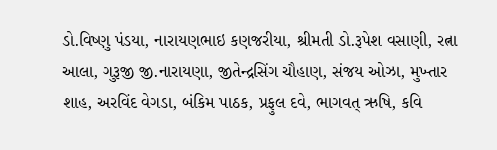ડો.વિષ્ણુ પંડયા, નારાયણભાઇ કણજરીયા, શ્રીમતી ડો.રૂપેશ વસાણી, રત્ના આલા, ગુરૂજી જી.નારાયણા, જીતેન્દ્રસિંગ ચૌહાણ, સંજય ઓઝા, મુખ્તાર શાહ, અરવિંદ વેગડા, બંકિમ પાઠક, પ્રફુલ દવે, ભાગવત્‌ ઋષિ, કવિ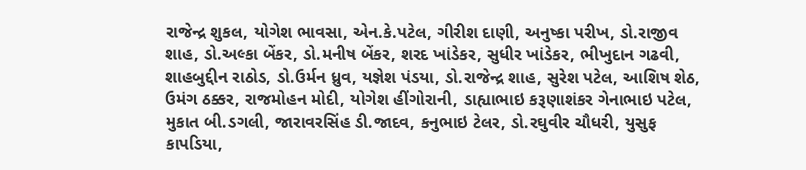રાજેન્દ્ર શુકલ, યોગેશ ભાવસા, એન.કે.પટેલ, ગીરીશ દાણી, અનુષ્કા પરીખ, ડો.રાજીવ શાહ, ડો.અલ્કા બેંકર, ડો.મનીષ બેંકર, શરદ ખાંડેકર, સુધીર ખાંડેકર, ભીખુદાન ગઢવી, શાહબુદ્દીન રાઠોડ, ડો.ઉર્મન ધ્રુવ, યજ્ઞેશ પંડયા, ડો.રાજેન્દ્ર શાહ, સુરેશ પટેલ, આશિષ શેઠ, ઉમંગ ઠક્કર, રાજમોહન મોદી, યોગેશ હીંગોરાની, ડાહ્યાભાઇ કરૂણાશંકર ગેનાભાઇ પટેલ, મુકાત બી.ડગલી, જારાવરસિંહ ડી.જાદવ, કનુભાઇ ટેલર, ડો.રઘુવીર ચૌધરી, યુસુફ કાપડિયા,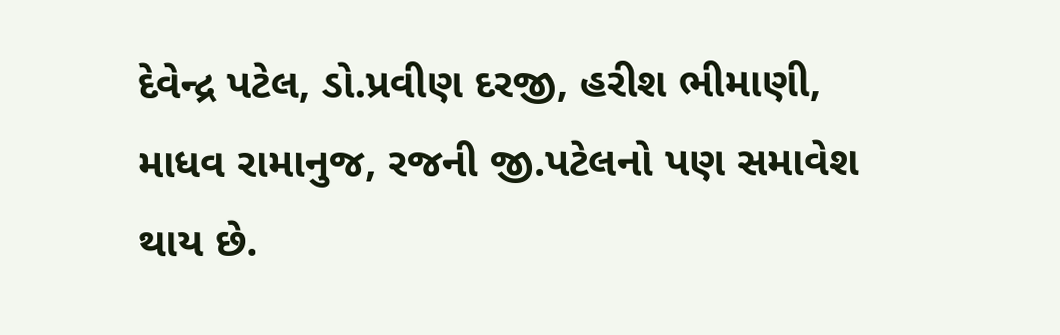દેવેન્દ્ર પટેલ, ડો.પ્રવીણ દરજી, હરીશ ભીમાણી, માધવ રામાનુજ, રજની જી.પટેલનો પણ સમાવેશ થાય છે.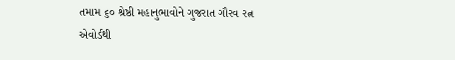તમામ ૬૦ શ્રેષ્ઠી મહાનુભાવોને ગુજરાત ગૌરવ રત્ન એવોર્ડથી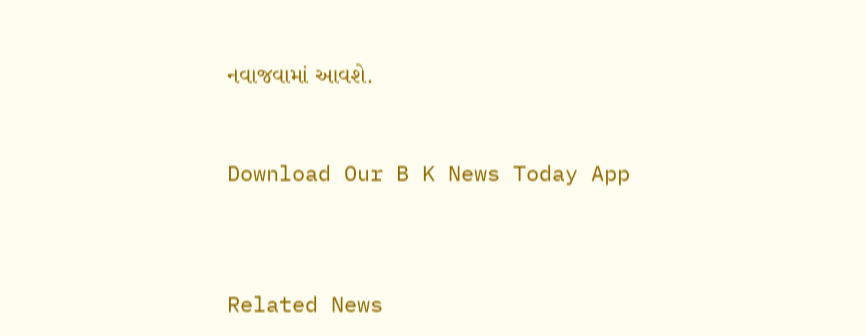નવાજવામાં આવશે.


Download Our B K News Today App



Related News